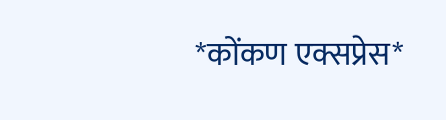*कोंकण एक्सप्रेस*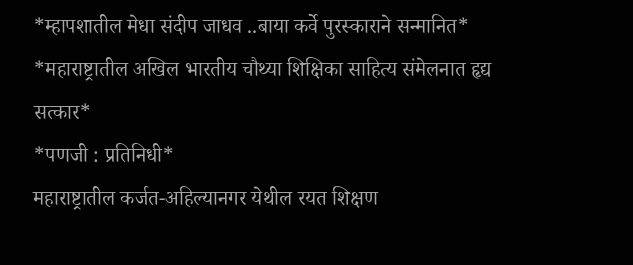*म्हापशातील मेधा संदीप जाधव ..बाया कर्वे पुरस्काराने सन्मानित*
*महाराष्ट्रातील अखिल भारतीय चौथ्या शिक्षिका साहित्य संमेलनात हृद्य सत्कार*
*पणजी : प्रतिनिधी*
महाराष्ट्रातील कर्जत-अहिल्यानगर येथील रयत शिक्षण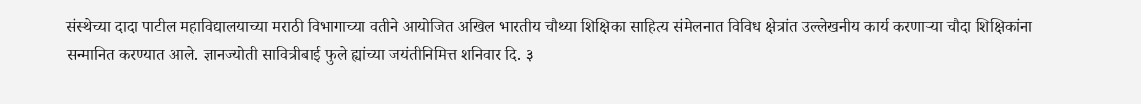संस्थेच्या दादा पाटील महाविद्यालयाच्या मराठी विभागाच्या वतीने आयोजित अखिल भारतीय चौथ्या शिक्षिका साहित्य संमेलनात विविध क्षेत्रांत उल्लेखनीय कार्य करणाऱ्या चौदा शिक्षिकांना सन्मानित करण्यात आले. ज्ञानज्योती सावित्रीबाई फुले ह्यांच्या जयंतीनिमित्त शनिवार दि. ३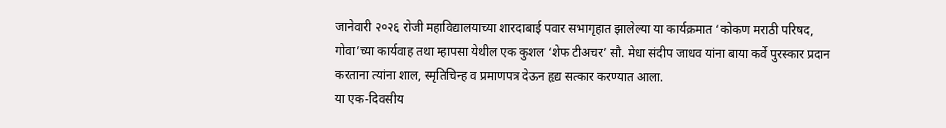जानेवारी २०२६ रोजी महाविद्यालयाच्या शारदाबाई पवार सभागृहात झालेल्या या कार्यक्रमात ‘कोकण मराठी परिषद, गोवा’च्या कार्यवाह तथा म्हापसा येथील एक कुशल ‘शेफ टीअचर’ सौ. मेधा संदीप जाधव यांना बाया कर्वे पुरस्कार प्रदान करताना त्यांना शाल, स्मृतिचिन्ह व प्रमाणपत्र देऊन हृद्य सत्कार करण्यात आला.
या एक-दिवसीय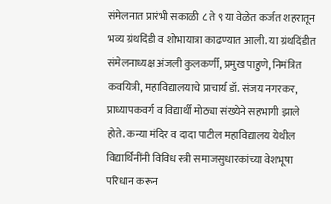संमेलनात प्रारंभी सकाळी ८ ते ९ या वेळेत कर्जत शहरातून भव्य ग्रंथदिंडी व शोभायात्रा काढण्यात आली. या ग्रंथदिंडीत संमेलनाध्यक्ष अंजली कुलकर्णी, प्रमुख पाहुणे, निमंत्रित कवयित्री, महाविद्यालयाचे प्राचार्य डॉ. संजय नगरकर, प्राध्यापकवर्ग व विद्यार्थी मोठ्या संख्येने सहभागी झाले होते. कन्या मंदिर व दादा पाटील महाविद्यालय येथील विद्यार्थिनींनी विविध स्त्री समाजसुधारकांच्या वेशभूषा परिधान करून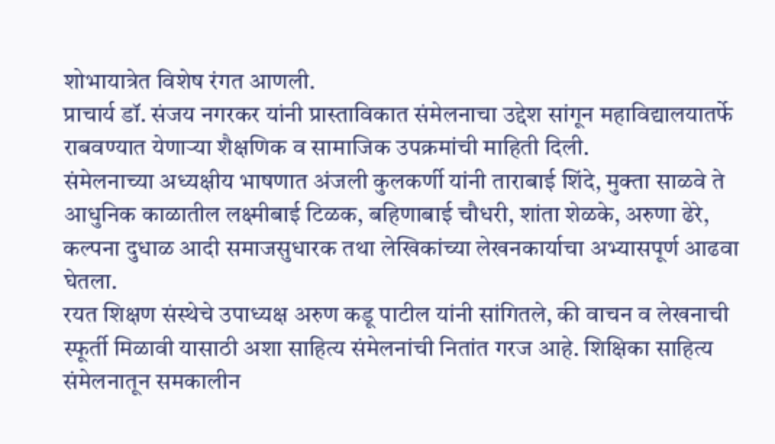शोभायात्रेत विशेष रंगत आणली.
प्राचार्य डॉ. संजय नगरकर यांनी प्रास्ताविकात संमेलनाचा उद्देश सांगून महाविद्यालयातर्फे राबवण्यात येणाऱ्या शैक्षणिक व सामाजिक उपक्रमांची माहिती दिली.
संमेलनाच्या अध्यक्षीय भाषणात अंजली कुलकर्णी यांनी ताराबाई शिंदे, मुक्ता साळवे ते आधुनिक काळातील लक्ष्मीबाई टिळक, बहिणाबाई चौधरी, शांता शेळके, अरुणा ढेरे, कल्पना दुधाळ आदी समाजसुधारक तथा लेखिकांच्या लेखनकार्याचा अभ्यासपूर्ण आढवा घेतला.
रयत शिक्षण संस्थेचे उपाध्यक्ष अरुण कडू पाटील यांनी सांगितले, की वाचन व लेखनाची स्फूर्ती मिळावी यासाठी अशा साहित्य संमेलनांची नितांत गरज आहे. शिक्षिका साहित्य संमेलनातून समकालीन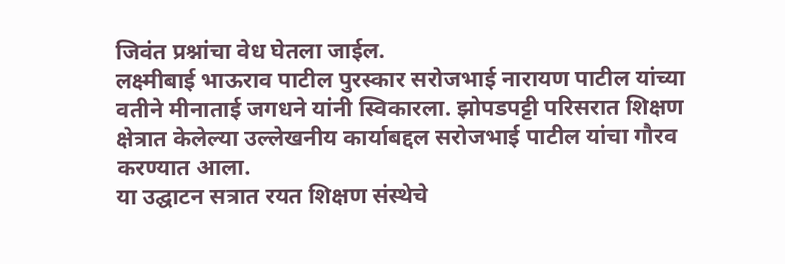जिवंत प्रश्नांचा वेध घेतला जाईल.
लक्ष्मीबाई भाऊराव पाटील पुरस्कार सरोजभाई नारायण पाटील यांच्या वतीने मीनाताई जगधने यांनी स्विकारला. झोपडपट्टी परिसरात शिक्षण क्षेत्रात केलेल्या उल्लेखनीय कार्याबद्दल सरोजभाई पाटील यांचा गौरव करण्यात आला.
या उद्घाटन सत्रात रयत शिक्षण संस्थेचे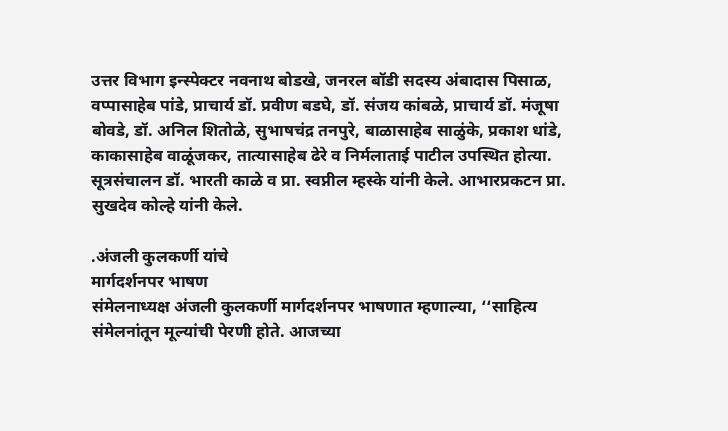उत्तर विभाग इन्स्पेक्टर नवनाथ बोडखे, जनरल बॉडी सदस्य अंबादास पिसाळ, वप्पासाहेब पांडे, प्राचार्य डॉ. प्रवीण बडघे, डॉ. संजय कांबळे, प्राचार्य डॉ. मंजूषा बोवडे, डॉ. अनिल शितोळे, सुभाषचंद्र तनपुरे, बाळासाहेब साळुंके, प्रकाश धांडे, काकासाहेब वाळूंजकर, तात्यासाहेब ढेरे व निर्मलाताई पाटील उपस्थित होत्या.
सूत्रसंचालन डॉ. भारती काळे व प्रा. स्वप्नील म्हस्के यांनी केले. आभारप्रकटन प्रा. सुखदेव कोल्हे यांनी केले.

.अंजली कुलकर्णी यांचे
मार्गदर्शनपर भाषण
संमेलनाध्यक्ष अंजली कुलकर्णी मार्गदर्शनपर भाषणात म्हणाल्या, ‘‘साहित्य संमेलनांतून मूल्यांची पेरणी होते. आजच्या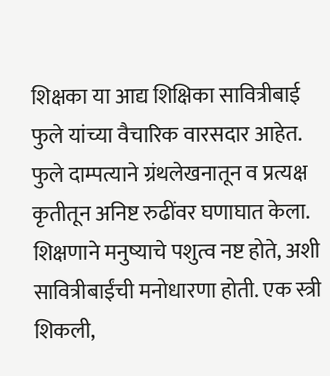शिक्षका या आद्य शिक्षिका सावित्रीबाई फुले यांच्या वैचारिक वारसदार आहेत. फुले दाम्पत्याने ग्रंथलेखनातून व प्रत्यक्ष कृतीतून अनिष्ट रुढींवर घणाघात केला. शिक्षणाने मनुष्याचे पशुत्व नष्ट होते, अशी सावित्रीबाईंची मनोधारणा होती. एक स्त्री शिकली,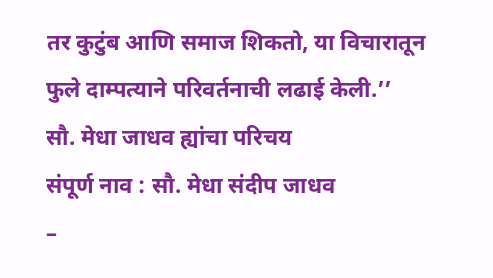तर कुटुंब आणि समाज शिकतो, या विचारातून फुले दाम्पत्याने परिवर्तनाची लढाई केली.’’
सौ. मेधा जाधव ह्यांचा परिचय
संपूर्ण नाव : सौ. मेधा संदीप जाधव
–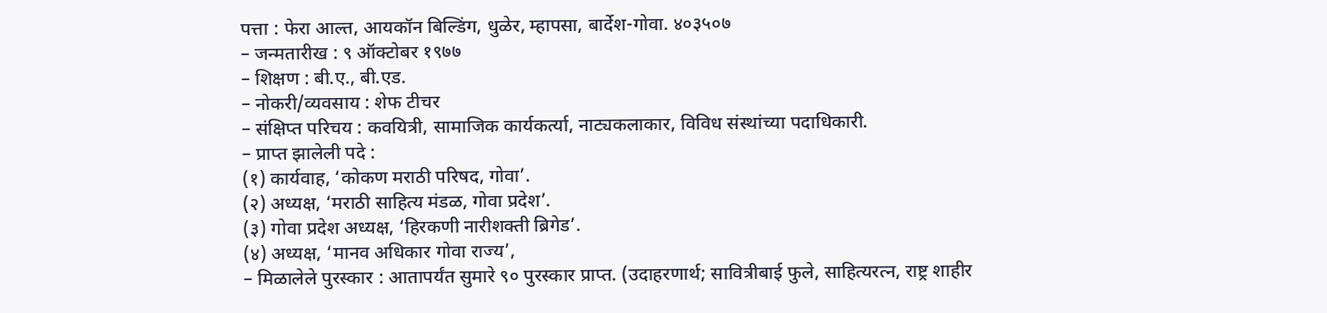पत्ता : फेरा आल्त, आयकॉन बिल्डिंग, धुळेर, म्हापसा, बार्देश-गोवा. ४०३५०७
– जन्मतारीख : ९ ऑक्टोबर १९७७
– शिक्षण : बी.ए., बी.एड.
– नोकरी/व्यवसाय : शेफ टीचर
– संक्षिप्त परिचय : कवयित्री, सामाजिक कार्यकर्त्या, नाट्यकलाकार, विविध संस्थांच्या पदाधिकारी.
– प्राप्त झालेली पदे :
(१) कार्यवाह, ‘कोकण मराठी परिषद, गोवा’.
(२) अध्यक्ष, ‘मराठी साहित्य मंडळ, गोवा प्रदेश’.
(३) गोवा प्रदेश अध्यक्ष, ‘हिरकणी नारीशक्ती ब्रिगेड’.
(४) अध्यक्ष, ‘मानव अधिकार गोवा राज्य’,
– मिळालेले पुरस्कार : आतापर्यंत सुमारे ९० पुरस्कार प्राप्त. (उदाहरणार्थ; सावित्रीबाई फुले, साहित्यरत्न, राष्ट्र शाहीर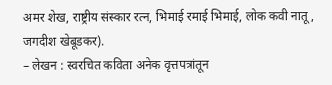अमर शेख, राष्ट्रीय संस्कार रत्न, भिमाई रमाई भिमाई, लोक कवी नातू, जगदीश खेबूडकर).
– लेखन : स्वरचित कविता अनेक वृत्तपत्रांतून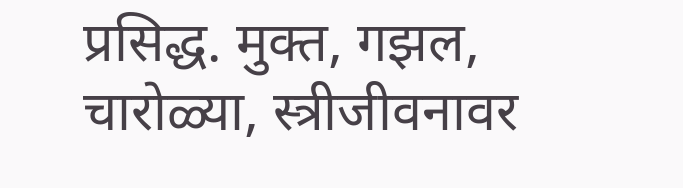प्रसिद्ध. मुक्त, गझल, चारोळ्या, स्त्रीजीवनावर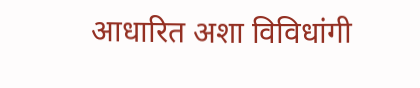आधारित अशा विविधांगी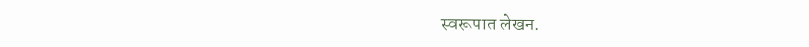स्वरूपात लेखन.